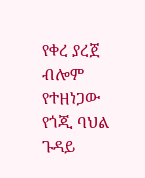የቀረ ያረጀ ብሎም የተዘነጋው የጎጂ ባህል ጉዳይ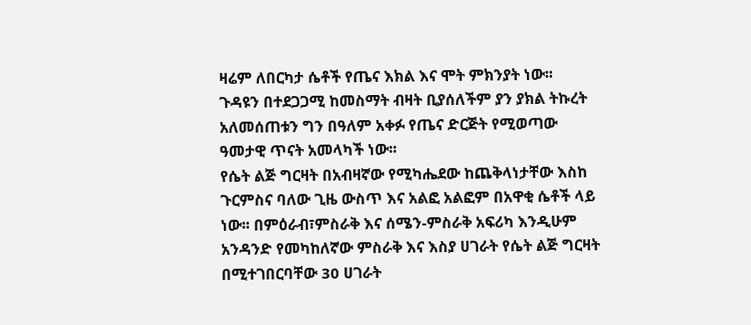ዛሬም ለበርካታ ሴቶች የጤና እክል እና ሞት ምክንያት ነው፡፡
ጉዳዩን በተደጋጋሚ ከመስማት ብዛት ቢያሰለችም ያን ያክል ትኩረት አለመሰጠቱን ግን በዓለም አቀፉ የጤና ድርጅት የሚወጣው ዓመታዊ ጥናት አመላካች ነው፡፡
የሴት ልጅ ግርዛት በአብዛኛው የሚካሔደው ከጨቅላነታቸው እስከ ጉርምስና ባለው ጊዜ ውስጥ እና አልፎ አልፎም በአዋቂ ሴቶች ላይ ነው፡፡ በምዕራብ፣ምስራቅ እና ሰሜን-ምስራቅ አፍሪካ እንዲሁም አንዳንድ የመካከለኛው ምስራቅ እና እስያ ሀገራት የሴት ልጅ ግርዛት በሚተገበርባቸው 30 ሀገራት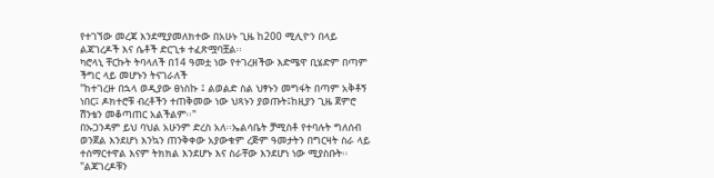የተገኘው መረጃ እንደሚያመለክተው በአሁኑ ጊዜ ከ200 ሚሊዮን በላይ ልጃገረዶች እና ሴቶች ድርጊቱ ተፈጽሟባቿል፡፡
ካሮላኒ ቸርኩት ትባላለች በ14 ዓመቷ ነው የተገረዘችው እድሜዋ ቢሄድም በጣም ችግር ላይ መሆኑን ትናገራለች
"ከተገረዙ በኋላ ወዲያው ፀነስኩ ፤ ልወልድ ስል ህፃኑን መግፋት በጣም አቅቶኝ ነበር፤ ዶክተሮቹ ብረቶችን ተጠቅመው ነው ህጻኑን ያወጡት፤ከዚያን ጊዜ ጀምሮ ሽንቴን መቆጣጠር አልችልም፡፡"
በኡጋንዳም ይህ ባህል አሁንም ድረስ አለ፡፡ኤልሳቤት ቻሚስቶ የተባሉት ግለሰብ ወንጀል እንደሆነ እንኳን ጠንቅቀው አያውቁም ረጅም ዓመታትን በግርዛት ስራ ላይ ተሰማርተዋል እናም ትክክል እንደሆኑ እና ስራቸው እንደሆነ ነው ሚያስቡት፡፡
"ልጃገረዶቹን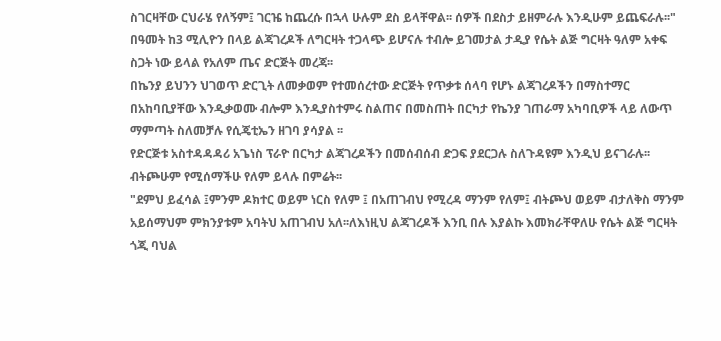ስገርዛቸው ርህራሄ የለኝም፤ ገርዤ ከጨረሱ በኋላ ሁሉም ደስ ይላቸዋል፡፡ ሰዎች በደስታ ይዘምራሉ እንዲሁም ይጨፍራሉ፡፡"
በዓመት ከ3 ሚሊዮን በላይ ልጃገረዶች ለግርዛት ተጋላጭ ይሆናሉ ተብሎ ይገመታል ታዲያ የሴት ልጅ ግርዛት ዓለም አቀፍ ስጋት ነው ይላል የአለም ጤና ድርጅት መረጃ፡፡
በኬንያ ይህንን ህገወጥ ድርጊት ለመቃወም የተመሰረተው ድርጅት የጥቃቱ ሰላባ የሆኑ ልጃገረዶችን በማስተማር በአከባቢያቸው እንዲቃወሙ ብሎም እንዲያስተምሩ ስልጠና በመስጠት በርካታ የኬንያ ገጠራማ አካባቢዎች ላይ ለውጥ ማምጣት ስለመቻሉ የሲጄቲኤን ዘገባ ያሳያል ፡፡
የድርጅቱ አስተዳዳዳሪ አጌነስ ፕራዮ በርካታ ልጃገረዶችን በመሰብሰብ ድጋፍ ያደርጋሉ ስለጉዳዩም እንዲህ ይናገራሉ፡፡ ብትጮሁም የሚሰማችሁ የለም ይላሉ በምሬት፡፡
"ደምህ ይፈሳል ፤ምንም ዶክተር ወይም ነርስ የለም ፤ በአጠገብህ የሚረዳ ማንም የለም፤ ብትጮህ ወይም ብታለቅስ ማንም አይሰማህም ምክንያቱም አባትህ አጠገብህ አለ፡፡ለእነዚህ ልጃገረዶች እንቢ በሉ እያልኩ እመክራቸዋለሁ የሴት ልጅ ግርዛት ጎጂ ባህል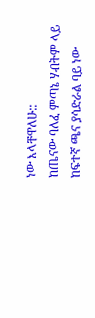ነው እላቸዋለሁ::
ከጤናው ባለፈ ምጣኔ ሃብትም ላይ ከፍተኛ ጫና ያሳድራል ባይ ነው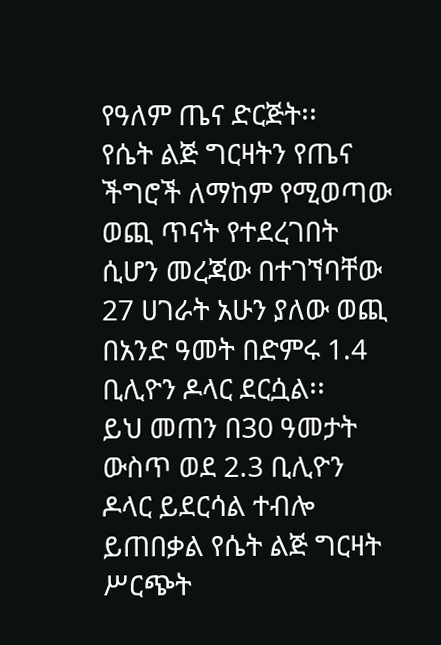የዓለም ጤና ድርጅት፡፡
የሴት ልጅ ግርዛትን የጤና ችግሮች ለማከም የሚወጣው ወጪ ጥናት የተደረገበት ሲሆን መረጃው በተገኘባቸው 27 ሀገራት አሁን ያለው ወጪ በአንድ ዓመት በድምሩ 1.4 ቢሊዮን ዶላር ደርሷል፡፡
ይህ መጠን በ30 ዓመታት ውስጥ ወደ 2.3 ቢሊዮን ዶላር ይደርሳል ተብሎ ይጠበቃል የሴት ልጅ ግርዛት ሥርጭት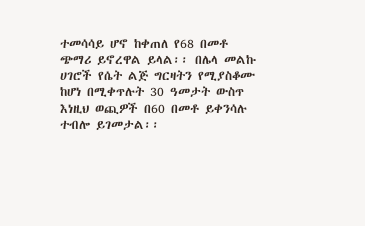ተመሳሳይ ሆኖ ከቀጠለ የ68 በመቶ ጭማሪ ይኖረዋል ይላል፡፡ በሌላ መልኩ ሀገሮች የሴት ልጅ ግርዛትን የሚያስቆሙ ከሆነ በሚቀጥሉት 30 ዓመታት ውስጥ እነዚህ ወጪዎች በ60 በመቶ ይቀንሳሉ ተብሎ ይገመታል፡፡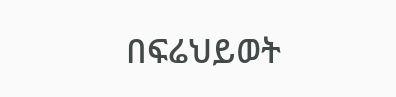በፍሬህይወት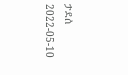ታደሰ
2022-05-10